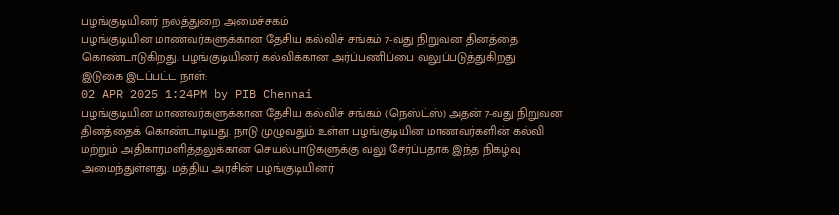பழங்குடியினர் நலத்துறை அமைச்சகம்
பழங்குடியின மாணவர்களுக்கான தேசிய கல்விச் சங்கம் 7-வது நிறுவன தினத்தை கொண்டாடுகிறது. பழங்குடியினர் கல்விக்கான அர்ப்பணிப்பை வலுப்படுத்துகிறது
இடுகை இடப்பட்ட நாள்:
02 APR 2025 1:24PM by PIB Chennai
பழங்குடியின மாணவர்களுக்கான தேசிய கல்விச் சங்கம் (நெஸ்ட்ஸ்) அதன் 7-வது நிறுவன தினத்தைக் கொண்டாடியது. நாடு முழுவதும் உள்ள பழங்குடியின மாணவர்களின் கல்வி மற்றும் அதிகாரமளித்தலுக்கான செயல்பாடுகளுக்கு வலு சேர்ப்பதாக இந்த நிகழ்வு அமைந்துள்ளது. மத்திய அரசின் பழங்குடியினர்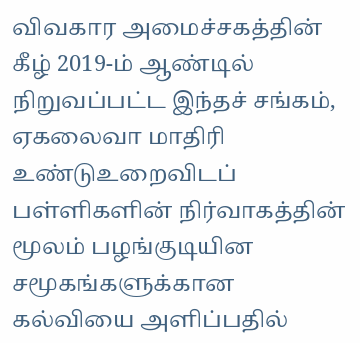விவகார அமைச்சகத்தின் கீழ் 2019-ம் ஆண்டில் நிறுவப்பட்ட இந்தச் சங்கம், ஏகலைவா மாதிரி உண்டுஉறைவிடப் பள்ளிகளின் நிர்வாகத்தின் மூலம் பழங்குடியின சமூகங்களுக்கான கல்வியை அளிப்பதில்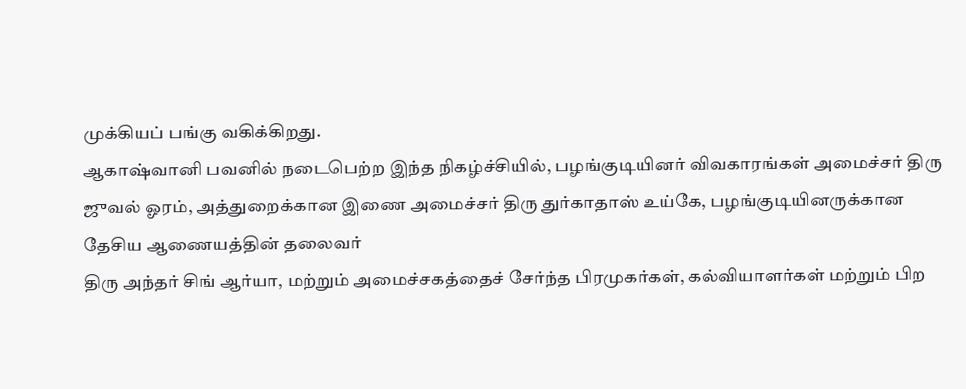முக்கியப் பங்கு வகிக்கிறது.
ஆகாஷ்வானி பவனில் நடைபெற்ற இந்த நிகழ்ச்சியில், பழங்குடியினர் விவகாரங்கள் அமைச்சர் திரு ஜுவல் ஓரம், அத்துறைக்கான இணை அமைச்சர் திரு துர்காதாஸ் உய்கே, பழங்குடியினருக்கான தேசிய ஆணையத்தின் தலைவர்
திரு அந்தர் சிங் ஆர்யா, மற்றும் அமைச்சகத்தைச் சேர்ந்த பிரமுகர்கள், கல்வியாளர்கள் மற்றும் பிற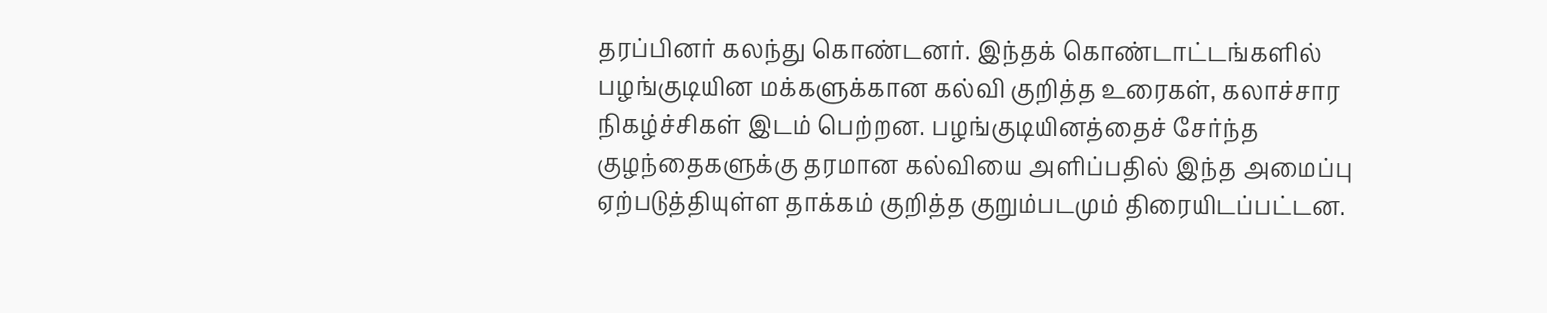தரப்பினர் கலந்து கொண்டனர். இந்தக் கொண்டாட்டங்களில் பழங்குடியின மக்களுக்கான கல்வி குறித்த உரைகள், கலாச்சார நிகழ்ச்சிகள் இடம் பெற்றன. பழங்குடியினத்தைச் சேர்ந்த குழந்தைகளுக்கு தரமான கல்வியை அளிப்பதில் இந்த அமைப்பு ஏற்படுத்தியுள்ள தாக்கம் குறித்த குறும்படமும் திரையிடப்பட்டன.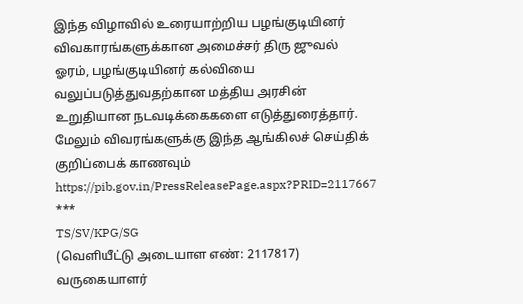இந்த விழாவில் உரையாற்றிய பழங்குடியினர் விவகாரங்களுக்கான அமைச்சர் திரு ஜுவல் ஓரம், பழங்குடியினர் கல்வியை வலுப்படுத்துவதற்கான மத்திய அரசின் உறுதியான நடவடிக்கைகளை எடுத்துரைத்தார்.
மேலும் விவரங்களுக்கு இந்த ஆங்கிலச் செய்திக் குறிப்பைக் காணவும் https://pib.gov.in/PressReleasePage.aspx?PRID=2117667
***
TS/SV/KPG/SG
(வெளியீட்டு அடையாள எண்: 2117817)
வருகையாளர்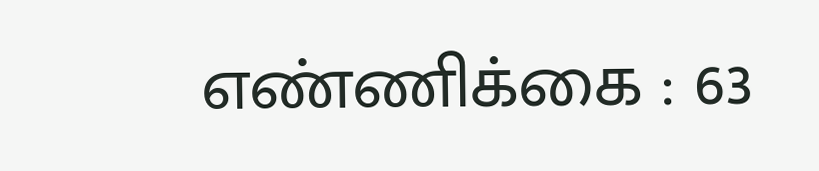எண்ணிக்கை : 63